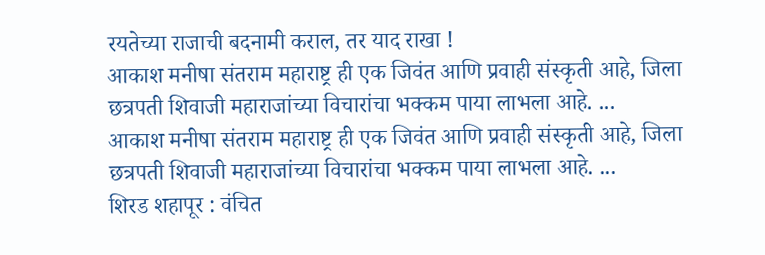रयतेच्या राजाची बदनामी कराल, तर याद राखा !
आकाश मनीषा संतराम महाराष्ट्र ही एक जिवंत आणि प्रवाही संस्कृती आहे, जिला छत्रपती शिवाजी महाराजांच्या विचारांचा भक्कम पाया लाभला आहे. ...
आकाश मनीषा संतराम महाराष्ट्र ही एक जिवंत आणि प्रवाही संस्कृती आहे, जिला छत्रपती शिवाजी महाराजांच्या विचारांचा भक्कम पाया लाभला आहे. ...
शिरड शहापूर : वंचित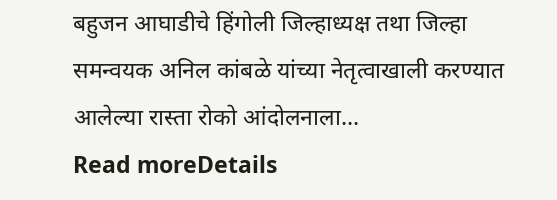बहुजन आघाडीचे हिंगोली जिल्हाध्यक्ष तथा जिल्हा समन्वयक अनिल कांबळे यांच्या नेतृत्वाखाली करण्यात आलेल्या रास्ता रोको आंदोलनाला...
Read moreDetails